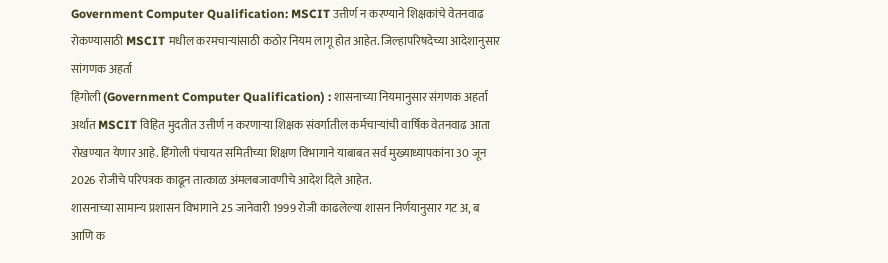Government Computer Qualification: MSCIT उत्तीर्ण न करण्याने शिक्षकांचे वेतनवाढ रोकण्यासाठी MSCIT मधील करमचाऱ्यांसाठी कठोर नियम लागू होत आहेत. जिल्हापरिषदेच्या आदेशानुसार सांगणक अहर्ता
हिंगोली (Government Computer Qualification) : शासनाच्या नियमानुसार संगणक अहर्ता अर्थात MSCIT विहित मुदतीत उत्तीर्ण न करणाऱ्या शिक्षक संवर्गातील कर्मचाऱ्यांची वार्षिक वेतनवाढ आता रोखण्यात येणार आहे. हिंगोली पंचायत समितीच्या शिक्षण विभागाने याबाबत सर्व मुख्याध्यापकांना 30 जून 2026 रोजीचे परिपत्रक काढून तात्काळ अंमलबजावणीचे आदेश दिले आहेत.
शासनाच्या सामान्य प्रशासन विभागाने 25 जानेवारी 1999 रोजी काढलेल्या शासन निर्णयानुसार गट अ, ब आणि क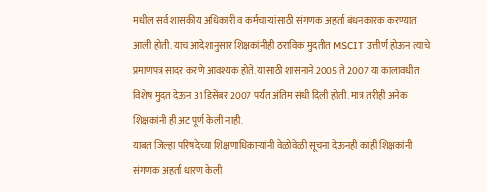मधील सर्व शासकीय अधिकारी व कर्मचाऱ्यांसाठी संगणक अहर्ता बंधनकारक करण्यात आली होती. याच आदेशानुसार शिक्षकांनीही ठराविक मुदतीत MSCIT उत्तीर्ण होऊन त्याचे प्रमाणपत्र सादर करणे आवश्यक होते. यासाठी शासनाने 2005 ते 2007 या कालावधीत विशेष मुदत देऊन 31 डिसेंबर 2007 पर्यंत अंतिम संधी दिली होती. मात्र तरीही अनेक शिक्षकांनी ही अट पूर्ण केली नाही.
याबत जिल्हा परिषदेच्या शिक्षणाधिकाऱ्यांनी वेळोवेळी सूचना देऊनही काही शिक्षकांनी संगणक अहर्ता धारण केली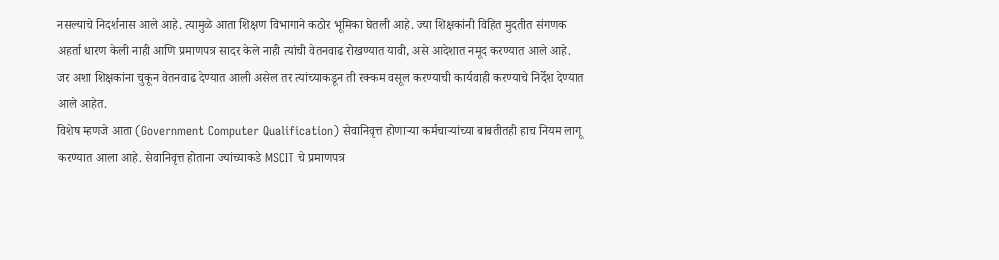नसल्याचे निदर्शनास आले आहे. त्यामुळे आता शिक्षण विभागाने कठोर भूमिका घेतली आहे. ज्या शिक्षकांनी विहित मुदतीत संगणक अहर्ता धारण केली नाही आणि प्रमाणपत्र सादर केले नाही त्यांची वेतनवाढ रोखण्यात यावी, असे आदेशात नमूद करण्यात आले आहे. जर अशा शिक्षकांना चुकून वेतनवाढ देण्यात आली असेल तर त्यांच्याकडून ती रक्कम वसूल करण्याची कार्यवाही करण्याचे निर्देश देण्यात आले आहेत.
विशेष म्हणजे आता (Government Computer Qualification) सेवानिवृत्त होणाऱ्या कर्मचाऱ्यांच्या बाबतीतही हाच नियम लागू करण्यात आला आहे. सेवानिवृत्त होताना ज्यांच्याकडे MSCIT चे प्रमाणपत्र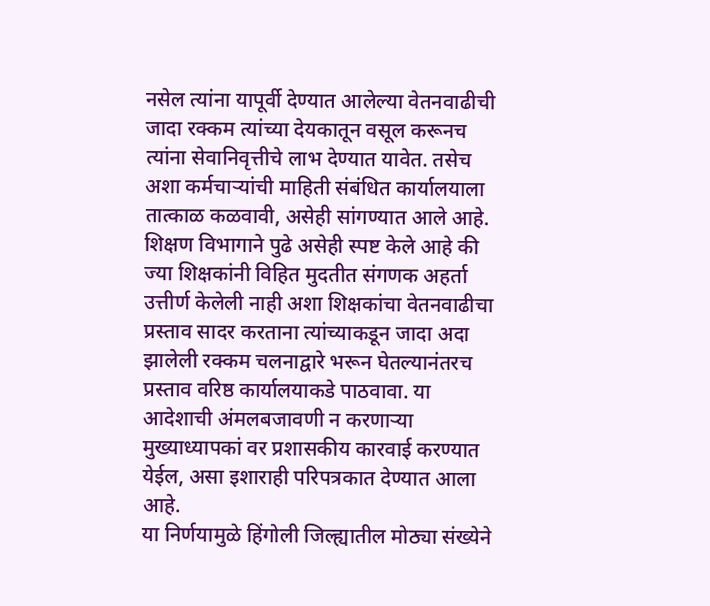नसेल त्यांना यापूर्वी देण्यात आलेल्या वेतनवाढीची जादा रक्कम त्यांच्या देयकातून वसूल करूनच त्यांना सेवानिवृत्तीचे लाभ देण्यात यावेत. तसेच अशा कर्मचाऱ्यांची माहिती संबंधित कार्यालयाला तात्काळ कळवावी, असेही सांगण्यात आले आहे.
शिक्षण विभागाने पुढे असेही स्पष्ट केले आहे की ज्या शिक्षकांनी विहित मुदतीत संगणक अहर्ता उत्तीर्ण केलेली नाही अशा शिक्षकांचा वेतनवाढीचा प्रस्ताव सादर करताना त्यांच्याकडून जादा अदा झालेली रक्कम चलनाद्वारे भरून घेतल्यानंतरच प्रस्ताव वरिष्ठ कार्यालयाकडे पाठवावा. या आदेशाची अंमलबजावणी न करणाऱ्या मुख्याध्यापकां वर प्रशासकीय कारवाई करण्यात येईल, असा इशाराही परिपत्रकात देण्यात आला आहे.
या निर्णयामुळे हिंगोली जिल्ह्यातील मोठ्या संख्येने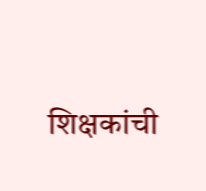शिक्षकांची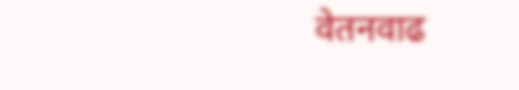वेतनवाढ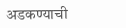अडकण्याची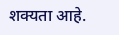शक्यता आहे.